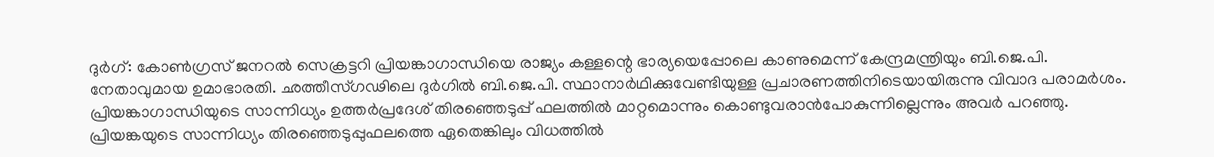ദുർഗ്: കോൺഗ്രസ് ജനറൽ സെക്രട്ടറി പ്രിയങ്കാഗാന്ധിയെ രാജ്യം കള്ളന്റെ ഭാര്യയെപ്പോലെ കാണുമെന്ന് കേന്ദ്രമന്ത്രിയും ബി.ജെ.പി. നേതാവുമായ ഉമാഭാരതി. ഛത്തീസ്ഗഢിലെ ദുർഗിൽ ബി.ജെ.പി. സ്ഥാനാർഥിക്കുവേണ്ടിയുള്ള പ്രചാരണത്തിനിടെയായിരുന്നു വിവാദ പരാമർശം. പ്രിയങ്കാഗാന്ധിയുടെ സാന്നിധ്യം ഉത്തർപ്രദേശ് തിരഞ്ഞെടുപ്പ് ഫലത്തിൽ മാറ്റമൊന്നും കൊണ്ടുവരാൻപോകുന്നില്ലെന്നും അവർ പറഞ്ഞു. പ്രിയങ്കയുടെ സാന്നിധ്യം തിരഞ്ഞെടുപ്പുഫലത്തെ ഏതെങ്കിലും വിധത്തിൽ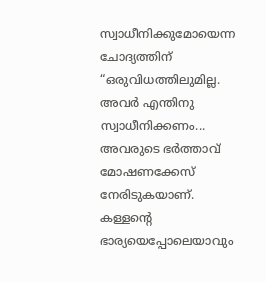സ്വാധീനിക്കുമോയെന്ന ചോദ്യത്തിന് “ഒരുവിധത്തിലുമില്ല. അവർ എന്തിനു സ്വാധീനിക്കണം... അവരുടെ ഭർത്താവ് മോഷണക്കേസ് നേരിടുകയാണ്. കള്ളന്റെ ഭാര്യയെപ്പോലെയാവും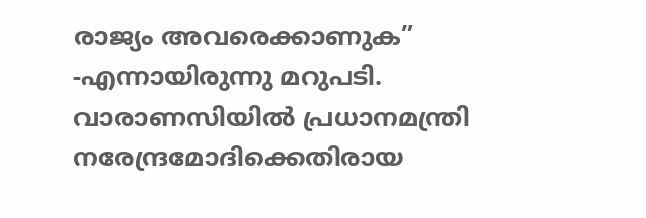രാജ്യം അവരെക്കാണുക” -എന്നായിരുന്നു മറുപടി. വാരാണസിയിൽ പ്രധാനമന്ത്രി നരേന്ദ്രമോദിക്കെതിരായ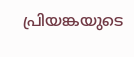പ്രിയങ്കയുടെ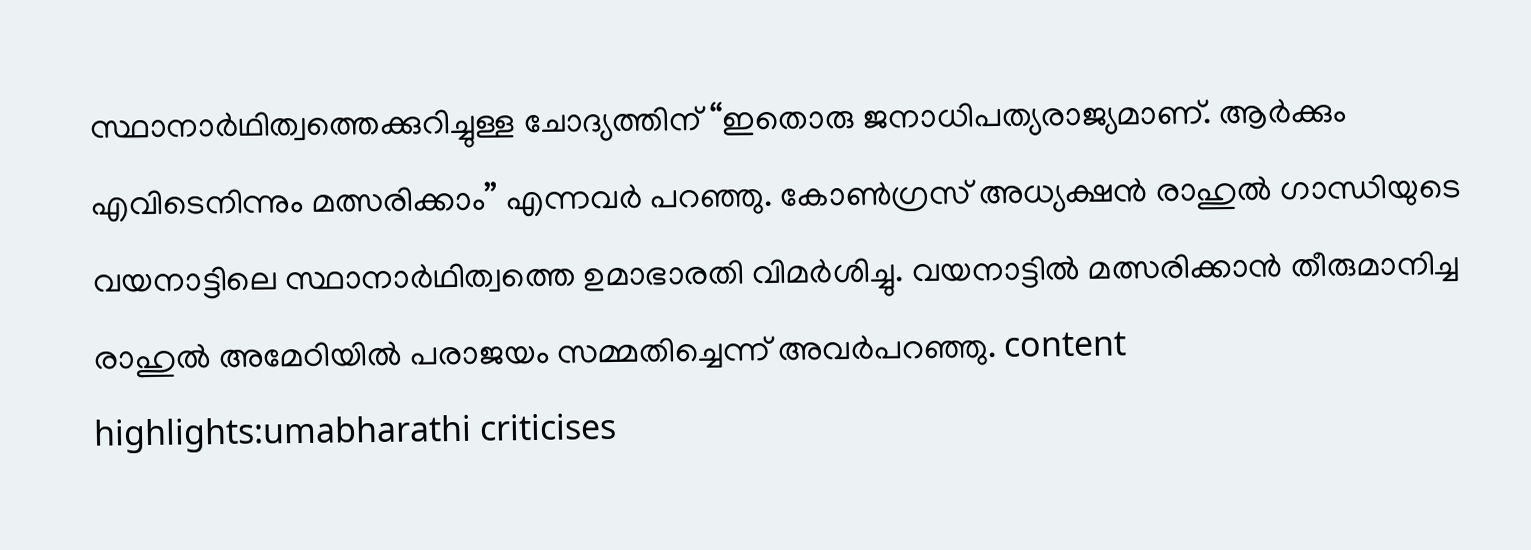സ്ഥാനാർഥിത്വത്തെക്കുറിച്ചുള്ള ചോദ്യത്തിന് “ഇതൊരു ജനാധിപത്യരാജ്യമാണ്. ആർക്കും എവിടെനിന്നും മത്സരിക്കാം” എന്നവർ പറഞ്ഞു. കോൺഗ്രസ് അധ്യക്ഷൻ രാഹുൽ ഗാന്ധിയുടെ വയനാട്ടിലെ സ്ഥാനാർഥിത്വത്തെ ഉമാഭാരതി വിമർശിച്ചു. വയനാട്ടിൽ മത്സരിക്കാൻ തീരുമാനിച്ച രാഹുൽ അമേഠിയിൽ പരാജയം സമ്മതിച്ചെന്ന് അവർപറഞ്ഞു. content highlights:umabharathi criticises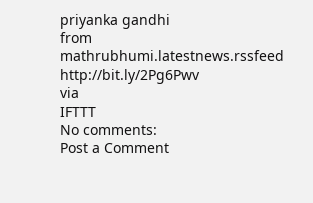priyanka gandhi
from mathrubhumi.latestnews.rssfeed http://bit.ly/2Pg6Pwv
via
IFTTT
No comments:
Post a Comment